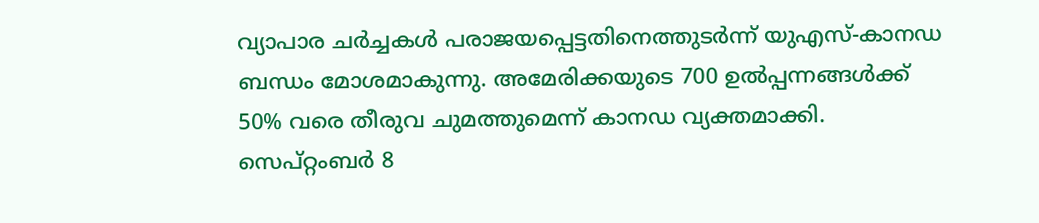വ്യാപാര ചര്‍ച്ചകള്‍ പരാജയപ്പെട്ടതിനെത്തുടര്‍ന്ന് യുഎസ്-കാനഡ ബന്ധം മോശമാകുന്നു. അമേരിക്കയുടെ 700 ഉല്‍പ്പന്നങ്ങള്‍ക്ക് 50% വരെ തീരുവ ചുമത്തുമെന്ന് കാനഡ വ്യക്തമാക്കി. സെപ്റ്റംബര്‍ 8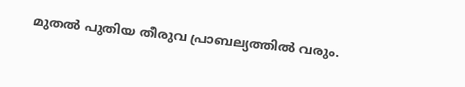മുതല്‍ പുതിയ തീരുവ പ്രാബല്യത്തില്‍ വരും.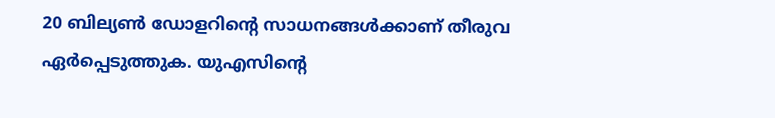20 ബില്യണ്‍ ഡോളറിന്റെ സാധനങ്ങള്‍ക്കാണ് തീരുവ ഏര്‍പ്പെടുത്തുക. യുഎസിന്റെ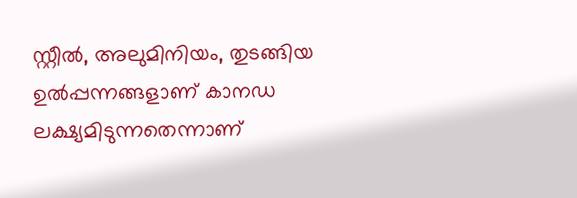സ്റ്റീല്‍, അലുമിനിയം, തുടങ്ങിയ ഉല്‍പ്പന്നങ്ങളാണ് കാനഡ ലക്ഷ്യമിടുന്നതെന്നാണ്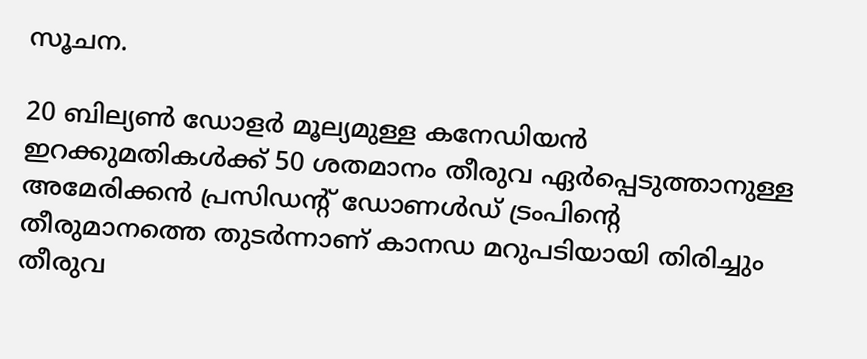സൂചന.

20 ബില്യണ്‍ ഡോളര്‍ മൂല്യമുള്ള കനേഡിയന്‍ ഇറക്കുമതികള്‍ക്ക് 50 ശതമാനം തീരുവ ഏര്‍പ്പെടുത്താനുള്ള അമേരിക്കന്‍ പ്രസിഡന്റ് ഡോണള്‍ഡ് ട്രംപിന്റെ തീരുമാനത്തെ തുടര്‍ന്നാണ് കാനഡ മറുപടിയായി തിരിച്ചും തീരുവ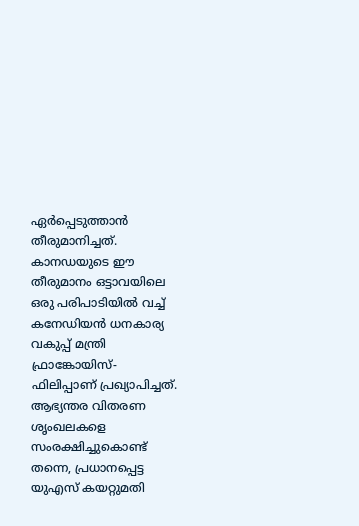ഏര്‍പ്പെടുത്താന്‍ തീരുമാനിച്ചത്. കാനഡയുടെ ഈ തീരുമാനം ഒട്ടാവയിലെ ഒരു പരിപാടിയില്‍ വച്ച് കനേഡിയന്‍ ധനകാര്യ വകുപ്പ് മന്ത്രി ഫ്രാങ്കോയിസ്-ഫിലിപ്പാണ് പ്രഖ്യാപിച്ചത്. ആഭ്യന്തര വിതരണ ശൃംഖലകളെ സംരക്ഷിച്ചുകൊണ്ട് തന്നെ, പ്രധാനപ്പെട്ട യുഎസ് കയറ്റുമതി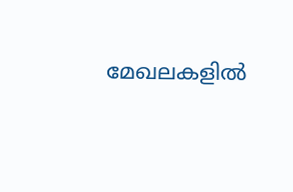മേഖലകളില്‍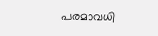പരമാവധി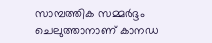സാമ്പത്തിക സമ്മര്‍ദ്ദം ചെലുത്താനാണ് കാനഡ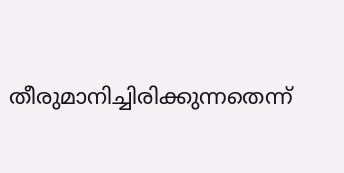തീരുമാനിച്ചിരിക്കുന്നതെന്ന്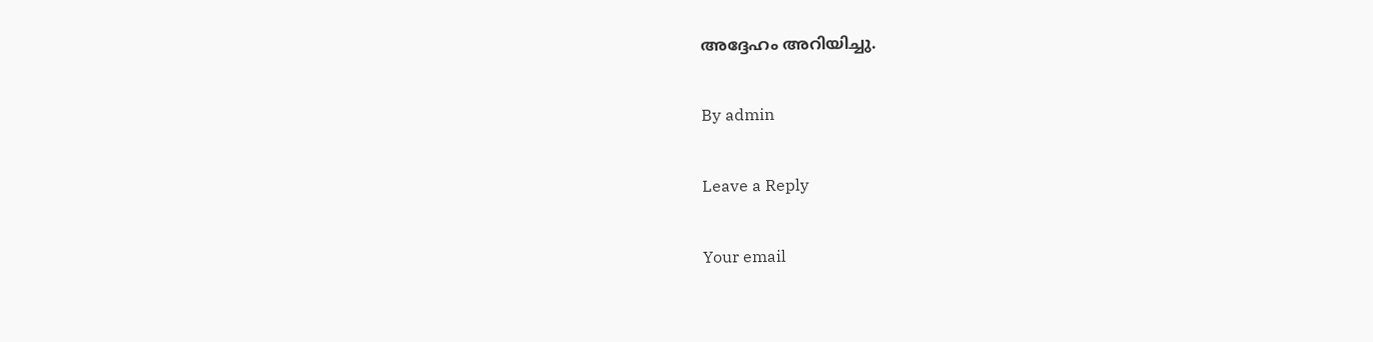അദ്ദേഹം അറിയിച്ചു.

By admin

Leave a Reply

Your email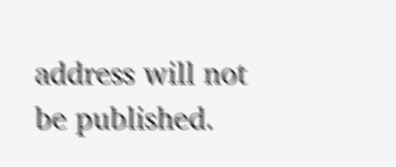address will not be published.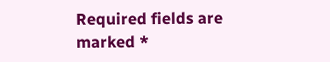Required fields are marked *